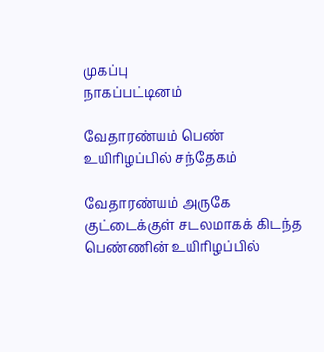முகப்பு
நாகப்பட்டினம்

வேதாரண்யம் பெண் உயிரிழப்பில் சந்தேகம்

வேதாரண்யம் அருகே குட்டைக்குள் சடலமாகக் கிடந்த பெண்ணின் உயிரிழப்பில்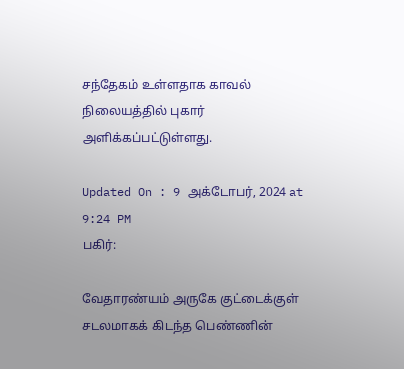சந்தேகம் உள்ளதாக காவல் நிலையத்தில் புகார் அளிக்கப்பட்டுள்ளது.

Updated On : 9 அக்டோபர், 2024 at 9:24 PM
பகிர்:

வேதாரண்யம் அருகே குட்டைக்குள் சடலமாகக் கிடந்த பெண்ணின்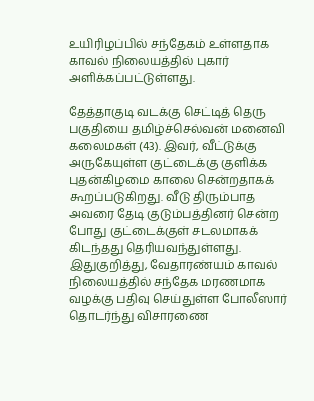உயிரிழப்பில் சந்தேகம் உள்ளதாக காவல் நிலையத்தில் புகார் அளிக்கப்பட்டுள்ளது.

தேத்தாகுடி வடக்கு செட்டித் தெரு பகுதியை தமிழ்ச்செல்வன் மனைவி கலைமகள் (43). இவர், வீட்டுக்கு அருகேயுள்ள குட்டைக்கு குளிக்க புதன்கிழமை காலை சென்றதாகக் கூறப்படுகிறது. வீடு திரும்பாத அவரை தேடி குடும்பத்தினர் சென்ற போது குட்டைக்குள் சடலமாகக் கிடந்தது தெரியவந்துள்ளது. இதுகுறித்து, வேதாரண்யம் காவல் நிலையத்தில் சந்தேக மரணமாக வழக்கு பதிவு செய்துள்ள போலீஸார் தொடர்ந்து விசாரணை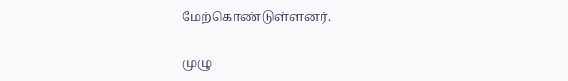மேற்கொண்டுள்ளனர்.

முழு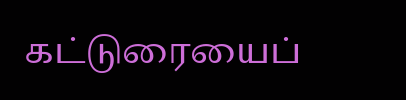கட்டுரையைப்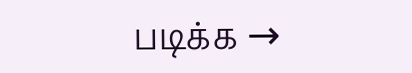படிக்க →